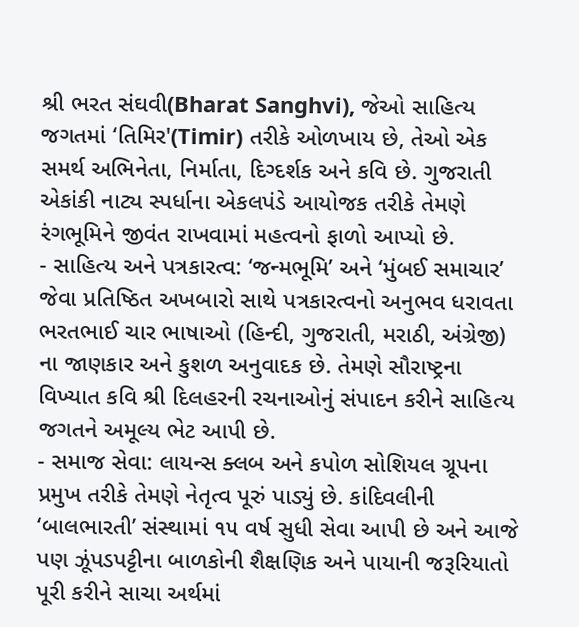શ્રી ભરત સંઘવી(Bharat Sanghvi), જેઓ સાહિત્ય જગતમાં ‘તિમિર'(Timir) તરીકે ઓળખાય છે, તેઓ એક સમર્થ અભિનેતા, નિર્માતા, દિગ્દર્શક અને કવિ છે. ગુજરાતી એકાંકી નાટ્ય સ્પર્ધાના એકલપંડે આયોજક તરીકે તેમણે રંગભૂમિને જીવંત રાખવામાં મહત્વનો ફાળો આપ્યો છે.
- સાહિત્ય અને પત્રકારત્વ: ‘જન્મભૂમિ’ અને ‘મુંબઈ સમાચાર’ જેવા પ્રતિષ્ઠિત અખબારો સાથે પત્રકારત્વનો અનુભવ ધરાવતા ભરતભાઈ ચાર ભાષાઓ (હિન્દી, ગુજરાતી, મરાઠી, અંગ્રેજી) ના જાણકાર અને કુશળ અનુવાદક છે. તેમણે સૌરાષ્ટ્રના વિખ્યાત કવિ શ્રી દિલહરની રચનાઓનું સંપાદન કરીને સાહિત્ય જગતને અમૂલ્ય ભેટ આપી છે.
- સમાજ સેવા: લાયન્સ ક્લબ અને કપોળ સોશિયલ ગ્રૂપના પ્રમુખ તરીકે તેમણે નેતૃત્વ પૂરું પાડ્યું છે. કાંદિવલીની ‘બાલભારતી’ સંસ્થામાં ૧૫ વર્ષ સુધી સેવા આપી છે અને આજે પણ ઝૂંપડપટ્ટીના બાળકોની શૈક્ષણિક અને પાયાની જરૂરિયાતો પૂરી કરીને સાચા અર્થમાં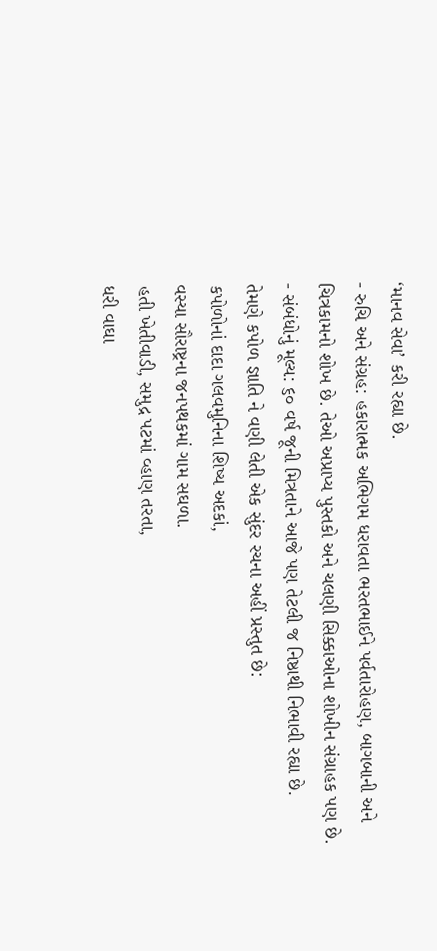‘માનવ સેવા’ કરી રહ્યા છે.
- રુચિ અને સંગ્રહ: હકારાત્મક અભિગમ ધરાવતા ભરતભાઈને પર્વતારોહણ, બાગબાની અને ચિત્રકામનો શોખ છે. તેઓ અપ્રાપ્ય પુસ્તકો અને ચલણી સિક્કાઓના શોખીન સંગ્રાહક પણ છે.
- સંબંધોનું મૂલ્ય: ૬૦ વર્ષ જૂની મિત્રતાને આજે પણ તેટલી જ નિષ્ઠાથી નિભાવી રહ્યા છે.
તેમણે કપોળ જ્ઞાતિ ને વણી લેતી એક સુંદર રચના અહીં પ્રસ્તુત છે:
કપોળોનાં દાદા ગલવમુનિના શિષ્ય અદકાં,
વસ્યા સૌરાષ્ટ્રના જનપથકમાં ગામ સઘળા.
હતી ખેતીવાડી, સમુદ્ર પટમાં વ્હાણ તરતા,
ધરી વાઘા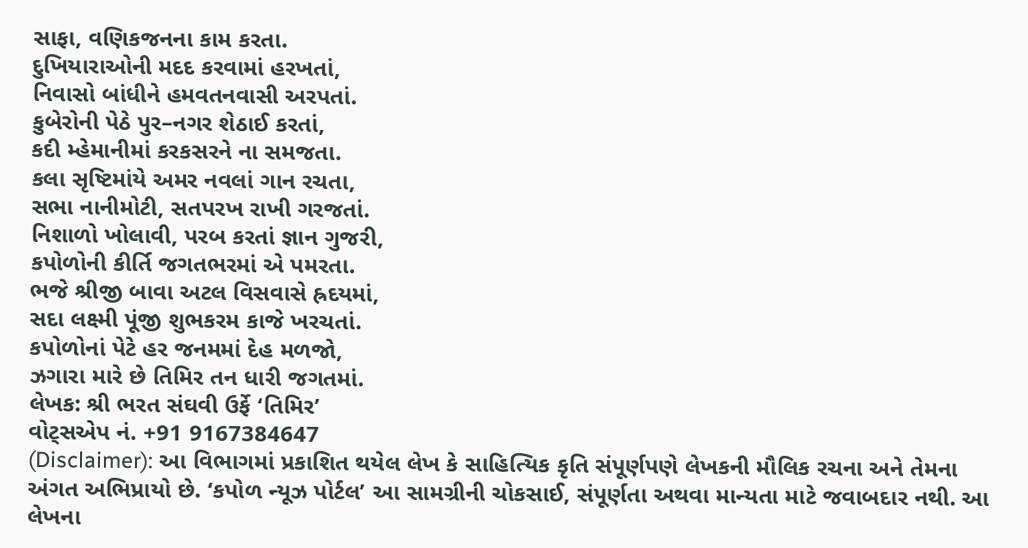સાફા, વણિકજનના કામ કરતા.
દુખિયારાઓની મદદ કરવામાં હરખતાં,
નિવાસો બાંધીને હમવતનવાસી અરપતાં.
કુબેરોની પેઠે પુર–નગર શેઠાઈ કરતાં,
કદી મ્હેમાનીમાં કરકસરને ના સમજતા.
કલા સૃષ્ટિમાંયે અમર નવલાં ગાન રચતા,
સભા નાનીમોટી, સતપરખ રાખી ગરજતાં.
નિશાળો ખોલાવી, પરબ કરતાં જ્ઞાન ગુજરી,
કપોળોની કીર્તિ જગતભરમાં એ પમરતા.
ભજે શ્રીજી બાવા અટલ વિસવાસે હ્રદયમાં,
સદા લક્ષ્મી પૂંજી શુભકરમ કાજે ખરચતાં.
કપોળોનાં પેટે હર જનમમાં દેહ મળજો,
ઝગારા મારે છે તિમિર તન ધારી જગતમાં.
લેખક: શ્રી ભરત સંઘવી ઉર્ફે ‘તિમિર’
વોટ્સએપ નં. +91 9167384647
(Disclaimer): આ વિભાગમાં પ્રકાશિત થયેલ લેખ કે સાહિત્યિક કૃતિ સંપૂર્ણપણે લેખકની મૌલિક રચના અને તેમના અંગત અભિપ્રાયો છે. ‘કપોળ ન્યૂઝ પોર્ટલ’ આ સામગ્રીની ચોકસાઈ, સંપૂર્ણતા અથવા માન્યતા માટે જવાબદાર નથી. આ લેખના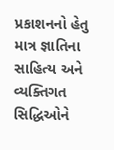પ્રકાશનનો હેતુ માત્ર જ્ઞાતિના સાહિત્ય અને વ્યક્તિગત સિદ્ધિઓને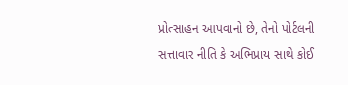પ્રોત્સાહન આપવાનો છે, તેનો પોર્ટલની સત્તાવાર નીતિ કે અભિપ્રાય સાથે કોઈ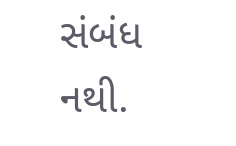સંબંધ નથી.